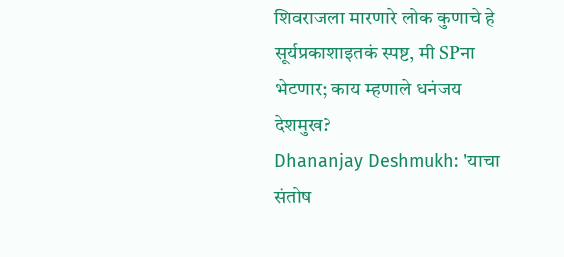शिवराजला मारणारे लोक कुणाचे हे सूर्यप्रकाशाइतकं स्पष्ट, मी SPना भेटणार; काय म्हणाले धनंजय देशमुख?
Dhananjay Deshmukh: 'याचा संतोष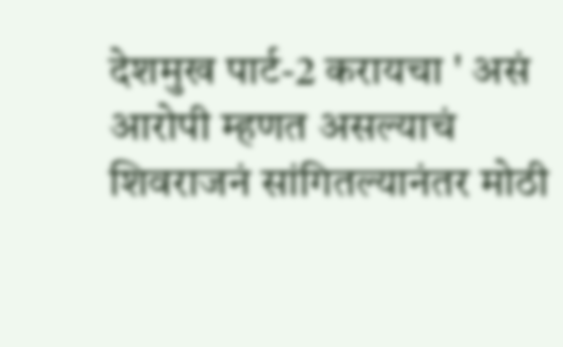देशमुख पार्ट-2 करायचा ' असं आरोपी म्हणत असल्याचं शिवराजनं सांगितल्यानंतर मोठी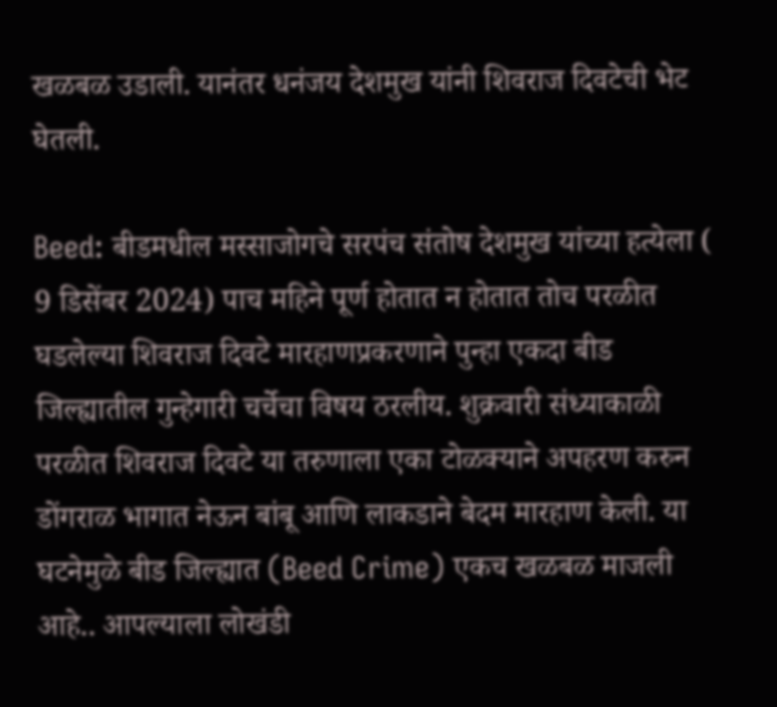खळबळ उडाली. यानंतर धनंजय देशमुख यांनी शिवराज दिवटेची भेट घेतली.

Beed: बीडमधील मस्साजोगचे सरपंच संतोष देशमुख यांच्या हत्येला ( 9 डिसेंबर 2024) पाच महिने पूर्ण होतात न होतात तोच परळीत घडलेल्या शिवराज दिवटे मारहाणप्रकरणाने पुन्हा एकदा बीड जिल्ह्यातील गुन्हेगारी चर्चेचा विषय ठरलीय. शुक्रवारी संध्याकाळी परळीत शिवराज दिवटे या तरुणाला एका टोळक्याने अपहरण करुन डोंगराळ भागात नेऊन बांबू आणि लाकडाने बेदम मारहाण केली. या घटनेमुळे बीड जिल्ह्यात (Beed Crime) एकच खळबळ माजली आहे.. आपल्याला लोखंडी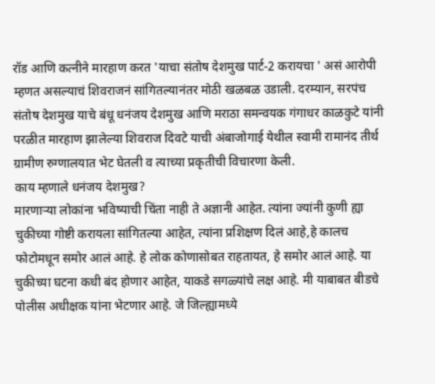रॉड आणि कत्नीने मारहाण करत 'याचा संतोष देशमुख पार्ट-2 करायचा ' असं आरोपी म्हणत असल्याचं शिवराजनं सांगितल्यानंतर मोठी खळबळ उडाली. दरम्यान, सरपंच संतोष देशमुख याचे बंधू धनंजय देशमुख आणि मराठा समन्वयक गंगाधर काळकुटे यांनी परळीत मारहाण झालेल्या शिवराज दिवटे याची अंबाजोगाई येथील स्वामी रामानंद तीर्थ ग्रामीण रुग्णालयात भेट घेतली व त्याच्या प्रकृतीची विचारणा केली.
काय म्हणाले धनंजय देशमुख?
मारणाऱ्या लोकांना भविष्याची चिंता नाही ते अज्ञानी आहेत. त्यांना ज्यांनी कुणी ह्या चुकीच्या गोष्टी करायला सांगितल्या आहेत, त्यांना प्रशिक्षण दिलं आहे,हे कालच फोटोमधून समोर आलं आहे. हे लोक कोणासोबत राहतायत, हे समोर आलं आहे. या चुकीच्या घटना कधी बंद होणार आहेत, याकडे सगळ्यांचे लक्ष आहे. मी याबाबत बीडचे पोलीस अधीक्षक यांना भेटणार आहे. जे जिल्ह्यामध्ये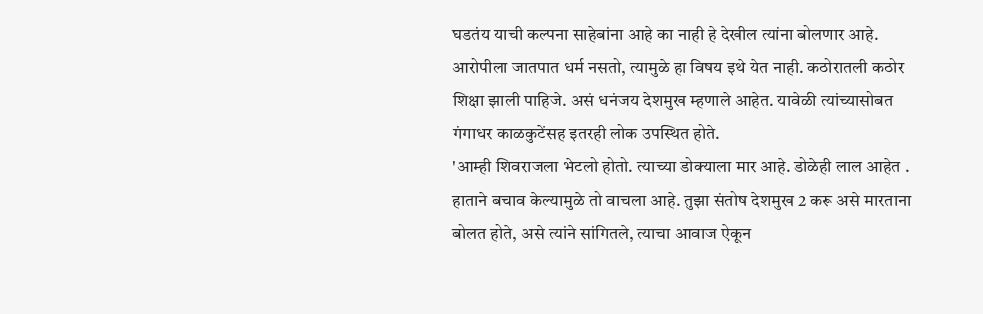घडतंय याची कल्पना साहेबांना आहे का नाही हे देखील त्यांना बोलणार आहे. आरोपीला जातपात धर्म नसतो, त्यामुळे हा विषय इथे येत नाही. कठोरातली कठोर शिक्षा झाली पाहिजे. असं धनंजय देशमुख म्हणाले आहेत. यावेळी त्यांच्यासोबत गंगाधर काळकुटेंसह इतरही लोक उपस्थित होते.
'आम्ही शिवराजला भेटलो होतो. त्याच्या डोक्याला मार आहे. डोळेही लाल आहेत . हाताने बचाव केल्यामुळे तो वाचला आहे. तुझा संतोष देशमुख 2 करू असे मारताना बोलत होते, असे त्यांने सांगितले, त्याचा आवाज ऐकून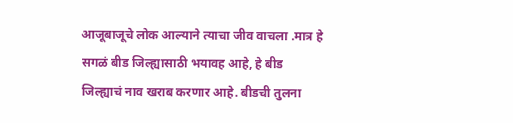आजूबाजूचे लोक आल्याने त्याचा जीव वाचला .मात्र हे सगळं बीड जिल्ह्यासाठी भयावह आहे, हे बीड जिल्ह्याचं नाव खराब करणार आहे. बीडची तुलना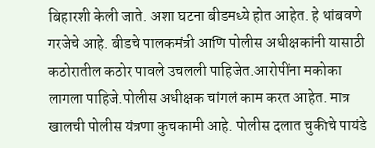बिहारशी केली जाते. अशा घटना बीडमध्ये होत आहेत. हे थांबवणे गरजेचे आहे. बीडचे पालकमंत्री आणि पोलीस अधीक्षकांनी यासाठी कठोरातील कठोर पावले उचलली पाहिजेत.आरोपींना मकोका लागला पाहिजे.पोलीस अधीक्षक चांगलं काम करत आहेत. मात्र खालची पोलीस यंत्रणा कुचकामी आहे. पोलीस दलात चुकीचे पायंडे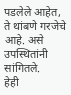पडलेले आहेत, ते थांबणे गरजेचे आहे. असे उपस्थितांनी सांगितले.
हेही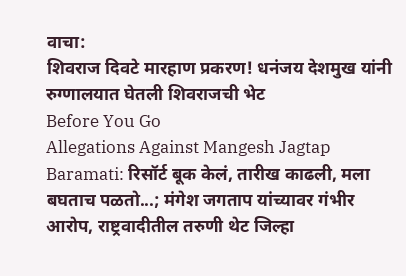वाचा:
शिवराज दिवटे मारहाण प्रकरण! धनंजय देशमुख यांनी रुग्णालयात घेतली शिवराजची भेट
Before You Go
Allegations Against Mangesh Jagtap Baramati: रिसॉर्ट बूक केलं, तारीख काढली, मला बघताच पळतो...; मंगेश जगताप यांच्यावर गंभीर आरोप, राष्ट्रवादीतील तरुणी थेट जिल्हा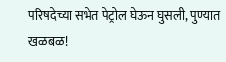परिषदेच्या सभेत पेट्रोल घेऊन घुसली, पुण्यात खळबळ!